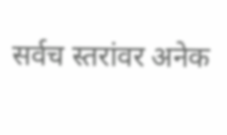सर्वच स्तरांवर अनेक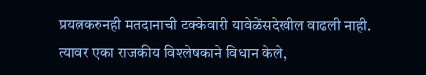प्रयत्नकरुनही मतदानाची टक्केवारी यावेळेंसदेखील वाढली नाही.
त्यावर एका राजकीय विश्लेषकाने विधान केले,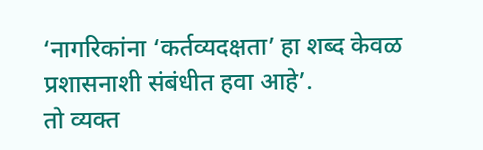‘नागरिकांना ‘कर्तव्यदक्षता’ हा शब्द केवळ प्रशासनाशी संबंधीत हवा आहे’.
तो व्यक्त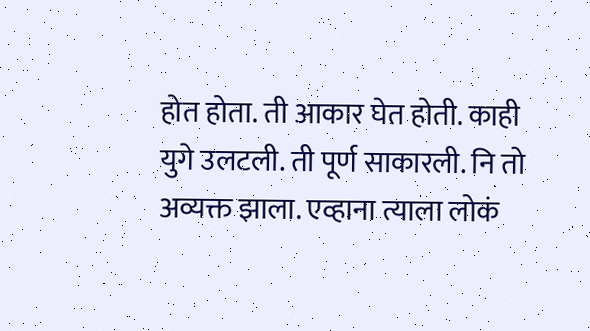होत होता. ती आकार घेत होती. काही युगे उलटली. ती पूर्ण साकारली. नि तो अव्यक्त झाला. एव्हाना त्याला लोकं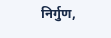निर्गुण,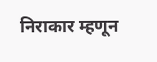निराकार म्हणून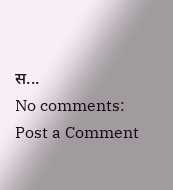स...
No comments:
Post a Comment